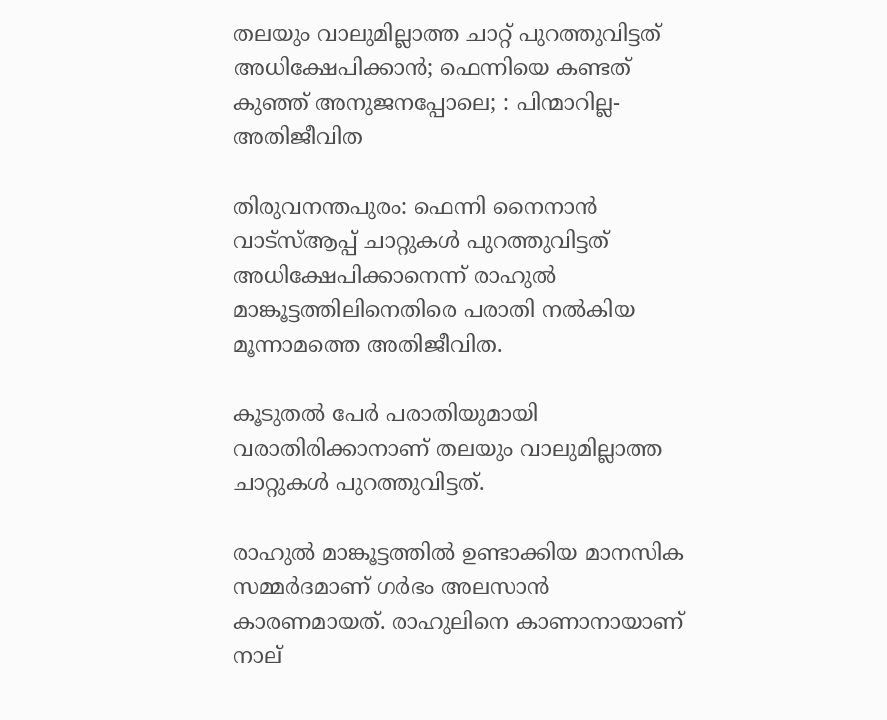തലയും വാലുമില്ലാത്ത ചാറ്റ് പുറത്തുവിട്ടത് അധിക്ഷേപിക്കാന്‍; ഫെന്നിയെ കണ്ടത് കുഞ്ഞ് അനുജനപ്പോലെ; : പിന്മാറില്ല- അതിജീവിത

തിരുവനന്തപുരം: ഫെന്നി നൈനാന്‍ വാട്‌സ്ആപ്പ് ചാറ്റുകള്‍ പുറത്തുവിട്ടത് അധിക്ഷേപിക്കാനെന്ന് രാഹുല്‍ മാങ്കൂട്ടത്തിലിനെതിരെ പരാതി നല്‍കിയ മൂന്നാമത്തെ അതിജീവിത.

കൂടുതല്‍ പേര്‍ പരാതിയുമായി വരാതിരിക്കാനാണ് തലയും വാലുമില്ലാത്ത ചാറ്റുകള്‍ പുറത്തുവിട്ടത്.

രാഹുല്‍ മാങ്കൂട്ടത്തില്‍ ഉണ്ടാക്കിയ മാനസിക സമ്മര്‍ദമാണ് ഗര്‍ഭം അലസാന്‍ കാരണമായത്. രാഹുലിനെ കാണാനായാണ് നാല്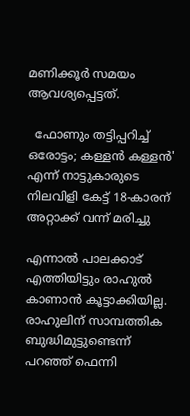മണിക്കൂര്‍ സമയം ആവശ്യപ്പെട്ടത്.

  ഫോണും തട്ടിപ്പറിച്ച് ഒരോട്ടം; കള്ളൻ കള്ളൻ' എന്ന് നാട്ടുകാരുടെ നിലവിളി കേട്ട് 18-കാരന് അറ്റാക്ക് വന്ന് മരിച്ചു

എന്നാല്‍ പാലക്കാട് എത്തിയിട്ടും രാഹുല്‍ കാണാന്‍ കൂട്ടാക്കിയില്ല. രാഹുലിന് സാമ്പത്തിക ബുദ്ധിമുട്ടുണ്ടെന്ന് പറഞ്ഞ് ഫെന്നി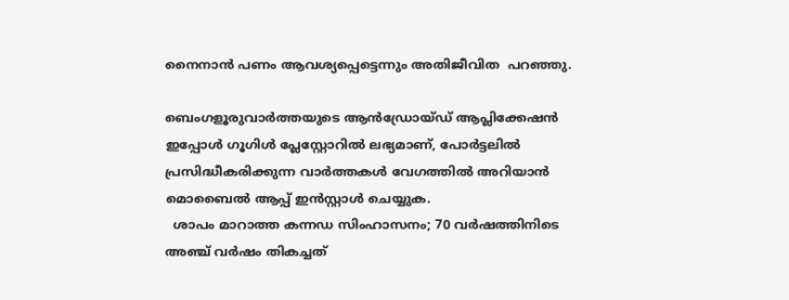നൈനാന്‍ പണം ആവശ്യപ്പെട്ടെന്നും അതിജീവിത  പറഞ്ഞു.

ബെംഗളൂരുവാർത്തയുടെ ആൻഡ്രോയ്ഡ് ആപ്ലിക്കേഷൻ ഇപ്പോൾ ഗൂഗിൾ പ്ലേസ്റ്റോറിൽ ലഭ്യമാണ്, പോർട്ടലിൽ പ്രസിദ്ധീകരിക്കുന്ന വാർത്തകൾ വേഗത്തിൽ അറിയാൻ മൊബൈൽ ആപ്പ് ഇൻസ്റ്റാൾ ചെയ്യുക.
  ശാപം മാറാത്ത കന്നഡ സിംഹാസനം; 70 വർഷത്തിനിടെ അഞ്ച് വർഷം തികച്ചത്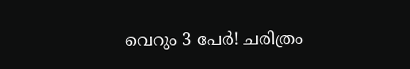വെറും 3 പേർ! ചരിത്രം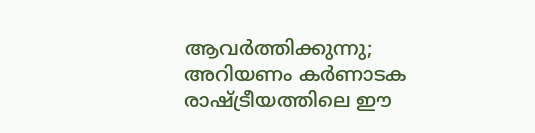ആവർത്തിക്കുന്നു; അറിയണം കർണാടക രാഷ്ട്രീയത്തിലെ ഈ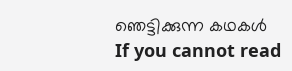ഞെട്ടിക്കുന്ന കഥകൾ
If you cannot read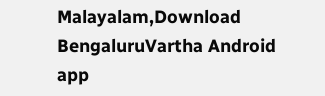Malayalam,Download BengaluruVartha Android app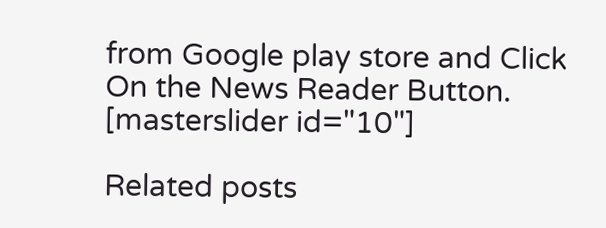from Google play store and Click On the News Reader Button. [masterslider id="10"]

Related posts